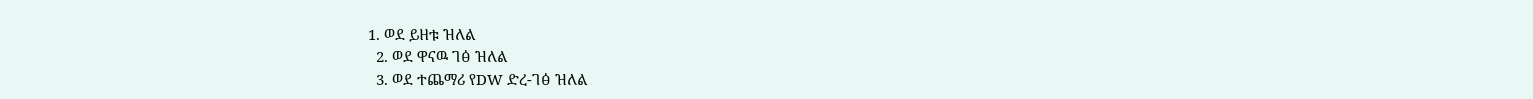1. ወደ ይዘቱ ዝለል
  2. ወደ ዋናዉ ገፅ ዝለል
  3. ወደ ተጨማሪ የDW ድረ-ገፅ ዝለል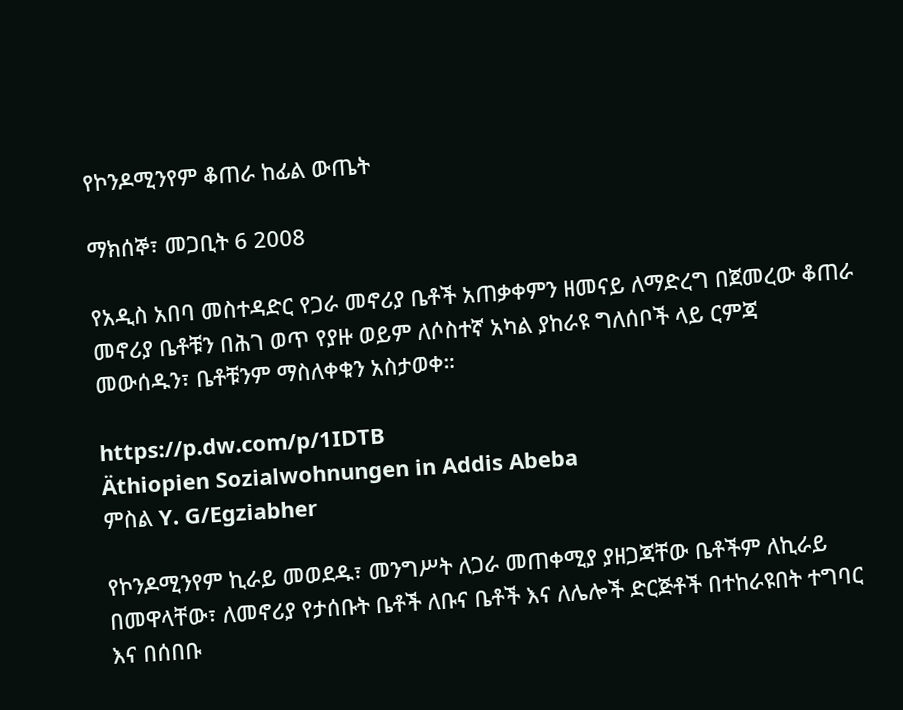የኮንዶሚንየም ቆጠራ ከፊል ውጤት

ማክሰኞ፣ መጋቢት 6 2008

የአዲስ አበባ መስተዳድር የጋራ መኖሪያ ቤቶች አጠቃቀምን ዘመናይ ለማድረግ በጀመረው ቆጠራ መኖሪያ ቤቶቹን በሕገ ወጥ የያዙ ወይም ለሶስተኛ አካል ያከራዩ ግለሰቦች ላይ ርምጃ መውሰዱን፣ ቤቶቹንም ማስለቀቁን አስታወቀ።

https://p.dw.com/p/1IDTB
Äthiopien Sozialwohnungen in Addis Abeba
ምስል Y. G/Egziabher

የኮንዶሚንየም ኪራይ መወደዱ፣ መንግሥት ለጋራ መጠቀሚያ ያዘጋጃቸው ቤቶችም ለኪራይ በመዋላቸው፣ ለመኖሪያ የታሰቡት ቤቶች ለቡና ቤቶች እና ለሌሎች ድርጅቶች በተከራዩበት ተግባር እና በሰበቡ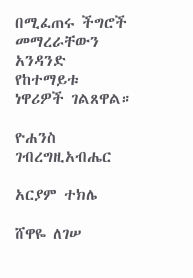በሚፈጠሩ ችግሮች መማረራቸውን አንዳንድ የከተማይቱ ነዋሪዎች ገልጸዋል።

ዮሐንስ ገብረግዚአብሔር

አርያም ተክሌ

ሸዋዬ ለገሠ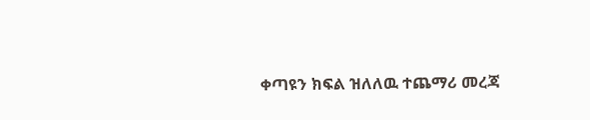ቀጣዩን ክፍል ዝለለዉ ተጨማሪ መረጃ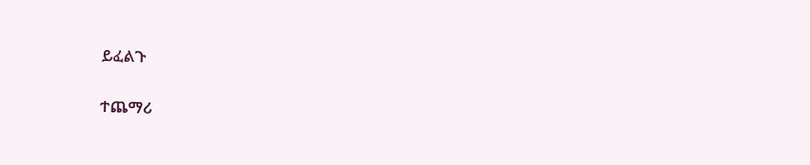ይፈልጉ

ተጨማሪ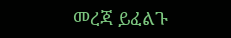መረጃ ይፈልጉ